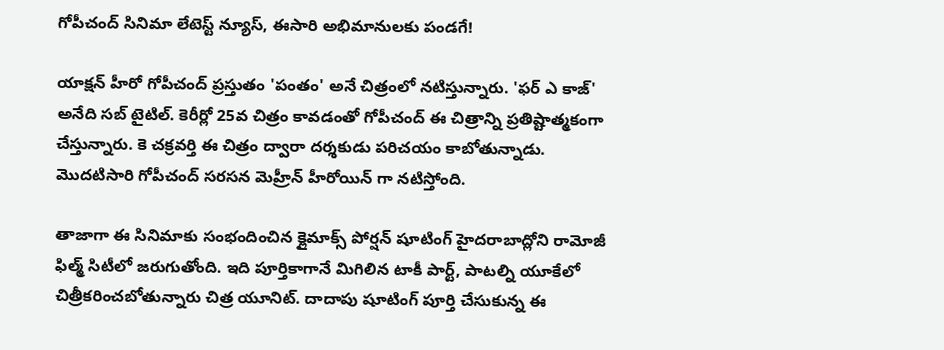గోపీచంద్ సినిమా లేటెస్ట్ న్యూస్, ఈసారి అభిమానులకు పండగే!

యాక్షన్ హీరో గోపీచంద్ ప్రస్తుతం 'పంతం' అనే చిత్రంలో నటిస్తున్నారు. 'ఫర్ ఎ కాజ్' అనేది సబ్ టైటిల్. కెరీర్లో 25వ చిత్రం కావడంతో గోపీచంద్ ఈ చిత్రాన్ని ప్రతిష్టాత్మకంగా చేస్తున్నారు. కె చక్రవర్తి ఈ చిత్రం ద్వారా దర్శకుడు పరిచయం కాబోతున్నాడు. మొదటిసారి గోపీచంద్ సరసన మెహ్రీన్ హీరోయిన్ గా నటిస్తోంది.

తాజాగా ఈ సినిమాకు సంభందించిన క్లైమాక్స్ పోర్షన్ షూటింగ్ హైదరాబాద్లోని రామోజీ ఫిల్మ్ సిటీలో జరుగుతోంది. ఇది పూర్తికాగానే మిగిలిన టాకీ పార్ట్, పాటల్ని యూకేలో చిత్రీకరించబోతున్నారు చిత్ర యూనిట్. దాదాపు షూటింగ్ పూర్తి చేసుకున్న ఈ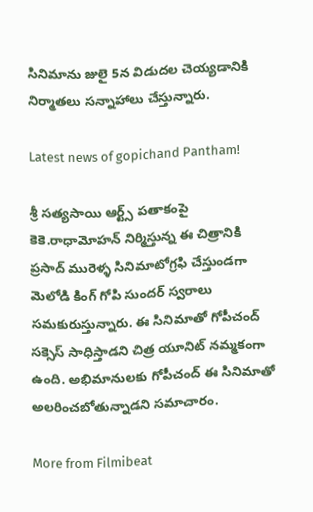సినిమాను జులై 5న విడుదల చెయ్యడానికి నిర్మాతలు సన్నాహాలు చేస్తున్నారు.

Latest news of gopichand Pantham!

శ్రీ సత్యసాయి ఆర్ట్స్ పతాకంపై కెకె.రాధామోహన్ నిర్మిస్తున్న ఈ చిత్రానికి ప్రసాద్ మురెళ్ళ సినిమాటోగ్రఫి చేస్తుండగా మెలోడి కింగ్ గోపి సుందర్ స్వరాలు సమకురుస్తున్నారు. ఈ సినిమాతో గోపీచంద్ సక్సెస్ సాధిస్తాడని చిత్ర యూనిట్ నమ్మకంగా ఉంది. అభిమానులకు గోపీచంద్ ఈ సినిమాతో అలరించబోతున్నాడని సమాచారం.

More from Filmibeat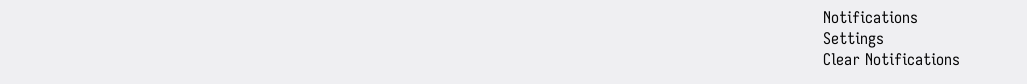Notifications
Settings
Clear Notifications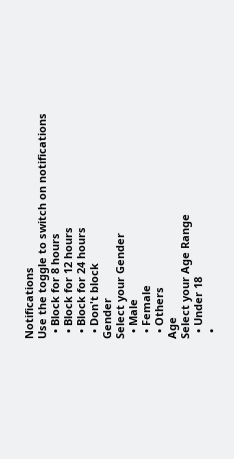Notifications
Use the toggle to switch on notifications
  • Block for 8 hours
  • Block for 12 hours
  • Block for 24 hours
  • Don't block
Gender
Select your Gender
  • Male
  • Female
  • Others
Age
Select your Age Range
  • Under 18
  •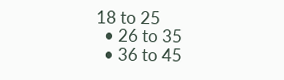18 to 25
  • 26 to 35
  • 36 to 45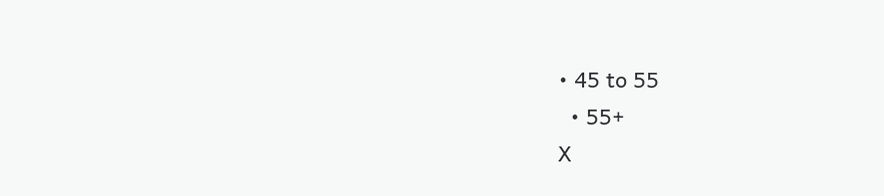• 45 to 55
  • 55+
X